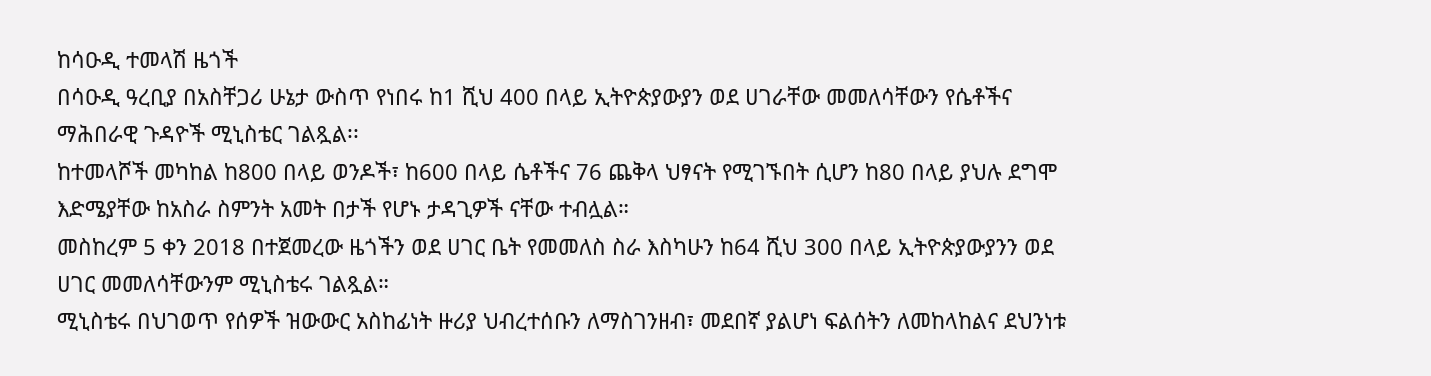ከሳዑዲ ተመላሽ ዜጎች
በሳዑዲ ዓረቢያ በአስቸጋሪ ሁኔታ ውስጥ የነበሩ ከ1 ሺህ 400 በላይ ኢትዮጵያውያን ወደ ሀገራቸው መመለሳቸውን የሴቶችና ማሕበራዊ ጉዳዮች ሚኒስቴር ገልጿል፡፡
ከተመላሾች መካከል ከ800 በላይ ወንዶች፣ ከ600 በላይ ሴቶችና 76 ጨቅላ ህፃናት የሚገኙበት ሲሆን ከ80 በላይ ያህሉ ደግሞ እድሜያቸው ከአስራ ስምንት አመት በታች የሆኑ ታዳጊዎች ናቸው ተብሏል።
መስከረም 5 ቀን 2018 በተጀመረው ዜጎችን ወደ ሀገር ቤት የመመለስ ስራ እስካሁን ከ64 ሺህ 300 በላይ ኢትዮጵያውያንን ወደ ሀገር መመለሳቸውንም ሚኒስቴሩ ገልጿል።
ሚኒስቴሩ በህገወጥ የሰዎች ዝውውር አስከፊነት ዙሪያ ህብረተሰቡን ለማስገንዘብ፣ መደበኛ ያልሆነ ፍልሰትን ለመከላከልና ደህንነቱ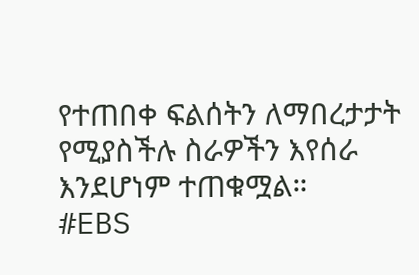የተጠበቀ ፍልሰትን ለማበረታታት የሚያስችሉ ስራዎችን እየሰራ እንደሆነም ተጠቁሟል።
#EBS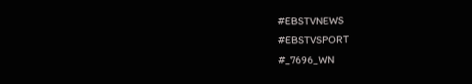#EBSTVNEWS
#EBSTVSPORT
#_7696_WN